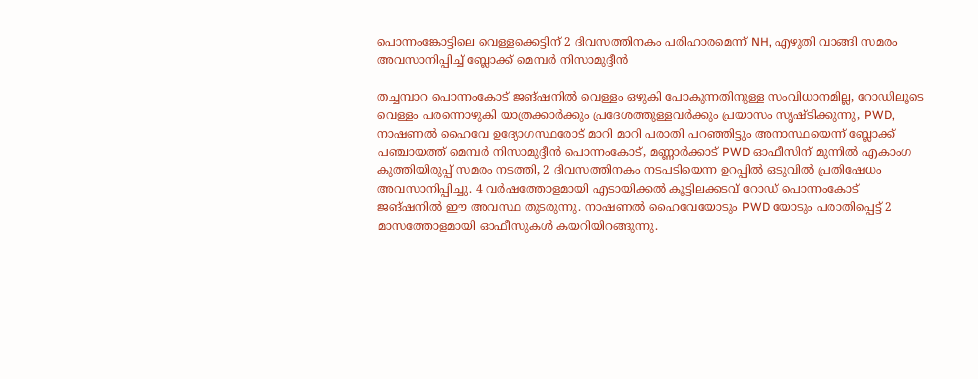പൊന്നംങ്കോട്ടിലെ വെള്ളക്കെട്ടിന് 2 ദിവസത്തിനകം പരിഹാരമെന്ന് NH, എഴുതി വാങ്ങി സമരം അവസാനിപ്പിച്ച് ബ്ലോക്ക് മെമ്പർ നിസാമുദ്ദീൻ

തച്ചമ്പാറ പൊന്നംകോട് ജങ്ഷനിൽ വെള്ളം ഒഴുകി പോകുന്നതിനുള്ള സംവിധാനമില്ല, റോഡിലൂടെ വെള്ളം പരന്നൊഴുകി യാത്രക്കാർക്കും പ്രദേശത്തുള്ളവർക്കും പ്രയാസം സൃഷ്ടിക്കുന്നു, PWD, നാഷണൽ ഹൈവേ ഉദ്യോഗസ്ഥരോട് മാറി മാറി പരാതി പറഞ്ഞിട്ടും അനാസ്ഥയെന്ന് ബ്ലോക്ക് പഞ്ചായത്ത്‌ മെമ്പർ നിസാമുദ്ദീൻ പൊന്നംകോട്, മണ്ണാർക്കാട് PWD ഓഫീസിന് മുന്നിൽ എകാംഗ കുത്തിയിരുപ്പ് സമരം നടത്തി, 2 ദിവസത്തിനകം നടപടിയെന്ന ഉറപ്പിൽ ഒടുവിൽ പ്രതിഷേധം അവസാനിപ്പിച്ചു. 4 വർഷത്തോളമായി എടായിക്കൽ കൂട്ടിലക്കടവ് റോഡ് പൊന്നംകോട് ജങ്ഷനിൽ ഈ അവസ്ഥ തുടരുന്നു. നാഷണൽ ഹൈവേയോടും PWD യോടും പരാതിപ്പെട്ട് 2 മാസത്തോളമായി ഓഫീസുകൾ കയറിയിറങ്ങുന്നു.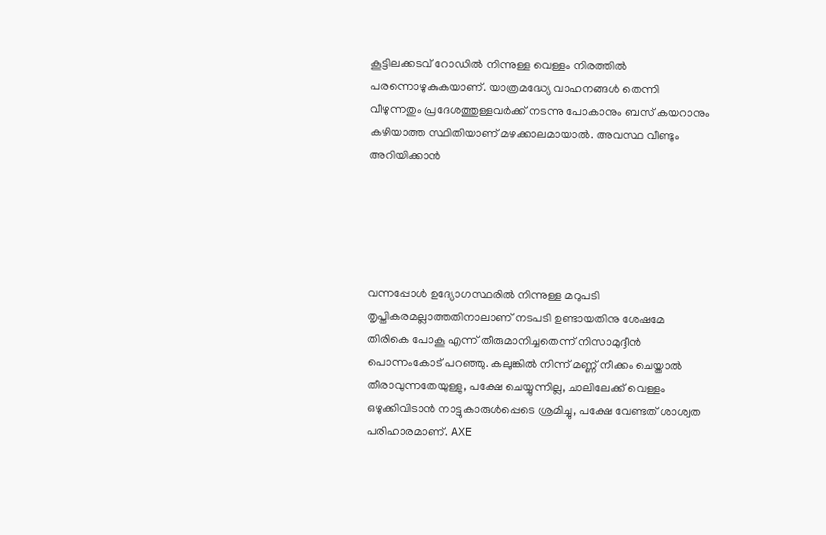കൂട്ടിലക്കടവ് റോഡിൽ നിന്നുള്ള വെള്ളം നിരത്തിൽ പരന്നൊഴുകുകയാണ്. യാത്രമദ്ധ്യേ വാഹനങ്ങൾ തെന്നി വീഴുന്നതും പ്രദേശത്തുള്ളവർക്ക് നടന്നു പോകാനും ബസ് കയറാനും കഴിയാത്ത സ്ഥിതിയാണ് മഴക്കാലമായാൽ. അവസ്ഥ വീണ്ടും അറിയിക്കാൻ





വന്നപ്പോൾ ഉദ്യോഗസ്ഥരിൽ നിന്നുള്ള മറുപടി തൃപ്തികരമല്ലാത്തതിനാലാണ് നടപടി ഉണ്ടായതിനു ശേഷമേ തിരികെ പോകൂ എന്ന് തീരുമാനിച്ചതെന്ന് നിസാമുദ്ദീൻ പൊന്നംകോട് പറഞ്ഞു. കലുങ്കിൽ നിന്ന് മണ്ണ് നീക്കം ചെയ്താൽ തീരാവുന്നതേയുള്ളു, പക്ഷേ ചെയ്യുന്നില്ല, ചാലിലേക്ക് വെള്ളം ഒഴുക്കിവിടാൻ നാട്ടുകാരുൾപ്പെടെ ശ്രമിച്ചു, പക്ഷേ വേണ്ടത് ശാശ്വത പരിഹാരമാണ്. AXE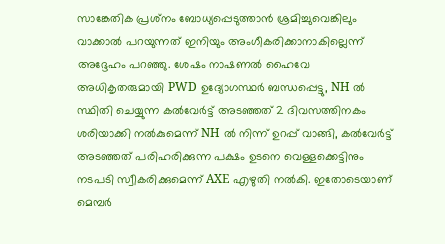സാങ്കേതിക പ്രശ്‌നം ബോധ്യപ്പെടുത്താൻ ശ്രമിച്ചുവെങ്കിലും വാക്കാൽ പറയുന്നത് ഇനിയും അംഗീകരിക്കാനാകില്ലെന്ന് അദ്ദേഹം പറഞ്ഞു. ശേഷം നാഷണൽ ഹൈവേ അധികൃതരുമായി PWD ഉദ്യോഗസ്ഥർ ബന്ധപ്പെട്ടു, NH ൽ സ്ഥിതി ചെയ്യുന്ന കൽവേർട്ട് അടഞ്ഞത് 2 ദിവസത്തിനകം ശരിയാക്കി നൽകുമെന്ന് NH ൽ നിന്ന് ഉറപ്പ് വാങ്ങി, കൽവേർട്ട് അടഞ്ഞത് പരിഹരിക്കുന്ന പക്ഷം ഉടനെ വെള്ളക്കെട്ടിനും നടപടി സ്വീകരിക്കുമെന്ന് AXE എഴുതി നൽകി. ഇതോടെയാണ് മെമ്പർ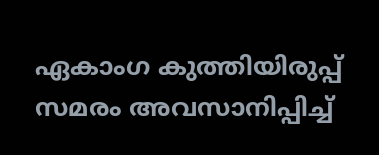ഏകാംഗ കുത്തിയിരുപ്പ് സമരം അവസാനിപ്പിച്ച്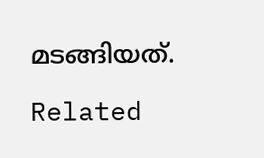മടങ്ങിയത്.

Related